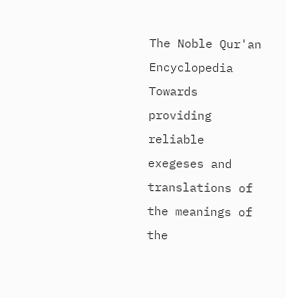The Noble Qur'an Encyclopedia
Towards providing reliable exegeses and translations of the meanings of the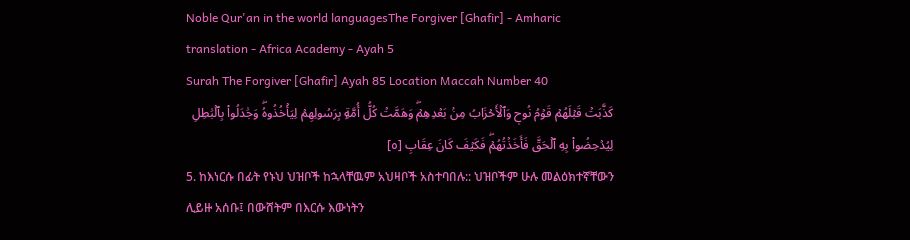Noble Qur'an in the world languagesThe Forgiver [Ghafir] - Amharic translation - Africa Academy - Ayah 5
Surah The Forgiver [Ghafir] Ayah 85 Location Maccah Number 40
كَذَّبَتۡ قَبۡلَهُمۡ قَوۡمُ نُوحٖ وَٱلۡأَحۡزَابُ مِنۢ بَعۡدِهِمۡۖ وَهَمَّتۡ كُلُّ أُمَّةِۭ بِرَسُولِهِمۡ لِيَأۡخُذُوهُۖ وَجَٰدَلُواْ بِٱلۡبَٰطِلِ لِيُدۡحِضُواْ بِهِ ٱلۡحَقَّ فَأَخَذۡتُهُمۡۖ فَكَيۡفَ كَانَ عِقَابِ [٥]
5. ከእነርሱ በፊት የኑህ ህዝቦች ከኋላቸዉም አህዛቦች አስተባበሉ:: ህዝቦችም ሁሉ መልዕክተኛቸውን ሊይዙ አሰቡ፤ በውሸትም በእርሱ እውነትን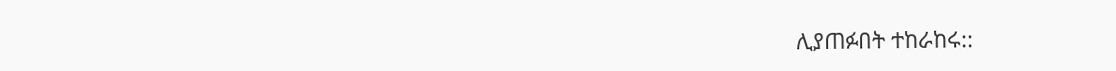ሊያጠፉበት ተከራከሩ::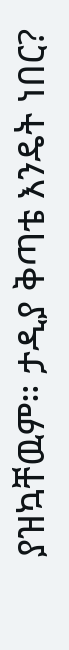ያዝኳቸዉም። ታዲያ ቅጣቴ እንዴት ነበር?